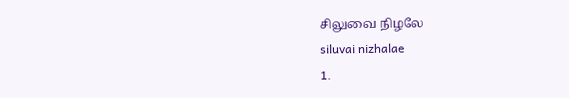சிலுவை நிழலே
siluvai nizhalae
1.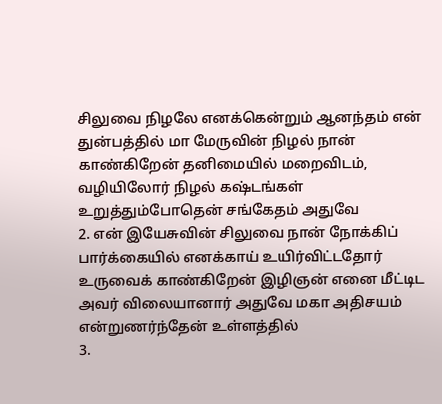சிலுவை நிழலே எனக்கென்றும் ஆனந்தம் என் துன்பத்தில் மா மேருவின் நிழல் நான் காண்கிறேன் தனிமையில் மறைவிடம், வழியிலோர் நிழல் கஷ்டங்கள் உறுத்தும்போதென் சங்கேதம் அதுவே
2. என் இயேசுவின் சிலுவை நான் நோக்கிப் பார்க்கையில் எனக்காய் உயிர்விட்டதோர் உருவைக் காண்கிறேன் இழிஞன் எனை மீட்டிட அவர் விலையானார் அதுவே மகா அதிசயம் என்றுணர்ந்தேன் உள்ளத்தில்
3.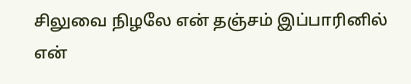சிலுவை நிழலே என் தஞ்சம் இப்பாரினில் என்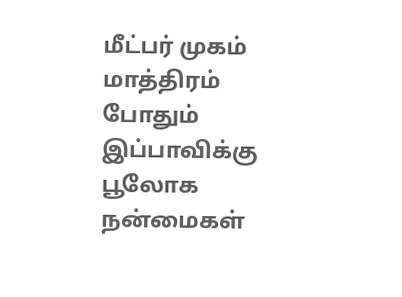மீட்பர் முகம் மாத்திரம் போதும் இப்பாவிக்கு பூலோக நன்மைகள்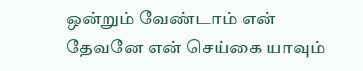ஒன்றும் வேண்டாம் என் தேவனே என் செய்கை யாவும்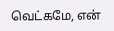வெட்கமே, என்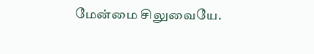மேன்மை சிலுவையே.